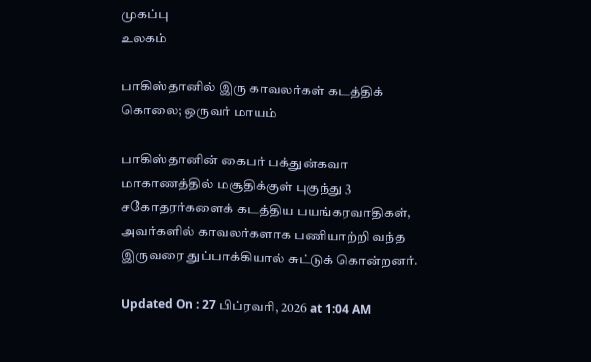முகப்பு
உலகம்

பாகிஸ்தானில் இரு காவலர்கள் கடத்திக் கொலை; ஒருவர் மாயம்

பாகிஸ்தானின் கைபர் பக்துன்கவா மாகாணத்தில் மசூதிக்குள் புகுந்து 3 சகோதரர்களைக் கடத்திய பயங்கரவாதிகள், அவர்களில் காவலர்களாக பணியாற்றி வந்த இருவரை துப்பாக்கியால் சுட்டுக் கொன்றனர்.

Updated On : 27 பிப்ரவரி, 2026 at 1:04 AM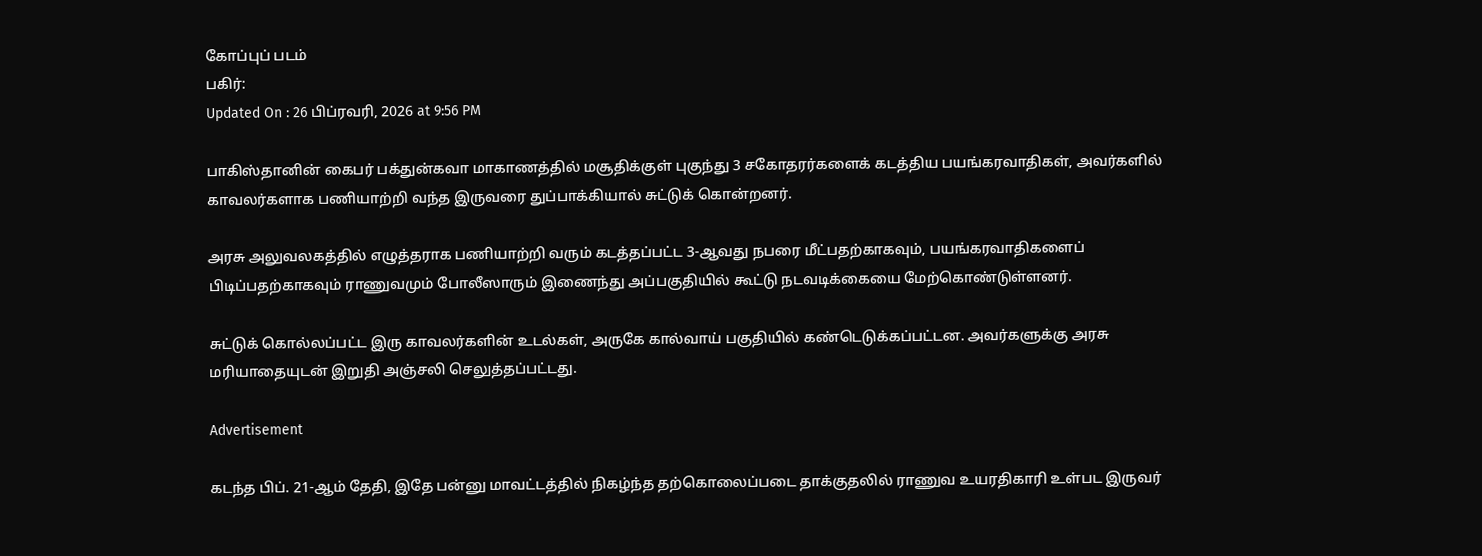கோப்புப் படம்
பகிர்:
Updated On : 26 பிப்ரவரி, 2026 at 9:56 PM

பாகிஸ்தானின் கைபர் பக்துன்கவா மாகாணத்தில் மசூதிக்குள் புகுந்து 3 சகோதரர்களைக் கடத்திய பயங்கரவாதிகள், அவர்களில் காவலர்களாக பணியாற்றி வந்த இருவரை துப்பாக்கியால் சுட்டுக் கொன்றனர்.

அரசு அலுவலகத்தில் எழுத்தராக பணியாற்றி வரும் கடத்தப்பட்ட 3-ஆவது நபரை மீட்பதற்காகவும், பயங்கரவாதிகளைப் பிடிப்பதற்காகவும் ராணுவமும் போலீஸாரும் இணைந்து அப்பகுதியில் கூட்டு நடவடிக்கையை மேற்கொண்டுள்ளனர்.

சுட்டுக் கொல்லப்பட்ட இரு காவலர்களின் உடல்கள், அருகே கால்வாய் பகுதியில் கண்டெடுக்கப்பட்டன. அவர்களுக்கு அரசு மரியாதையுடன் இறுதி அஞ்சலி செலுத்தப்பட்டது.

Advertisement

கடந்த பிப். 21-ஆம் தேதி, இதே பன்னு மாவட்டத்தில் நிகழ்ந்த தற்கொலைப்படை தாக்குதலில் ராணுவ உயரதிகாரி உள்பட இருவர்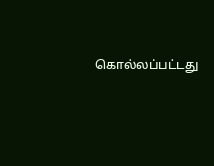கொல்லப்பட்டது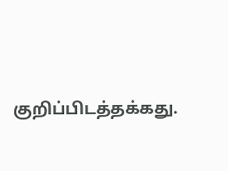குறிப்பிடத்தக்கது.